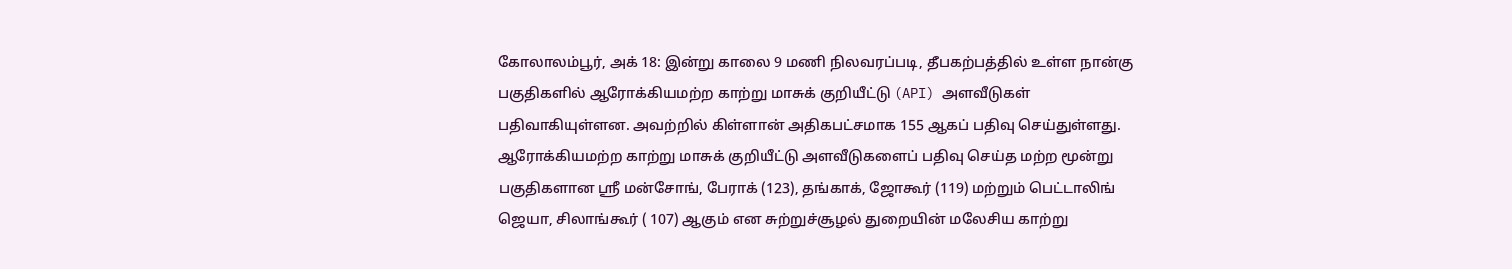கோலாலம்பூர், அக் 18: இன்று காலை 9 மணி நிலவரப்படி, தீபகற்பத்தில் உள்ள நான்கு
பகுதிகளில் ஆரோக்கியமற்ற காற்று மாசுக் குறியீட்டு (API) அளவீடுகள்
பதிவாகியுள்ளன. அவற்றில் கிள்ளான் அதிகபட்சமாக 155 ஆகப் பதிவு செய்துள்ளது.
ஆரோக்கியமற்ற காற்று மாசுக் குறியீட்டு அளவீடுகளைப் பதிவு செய்த மற்ற மூன்று
பகுதிகளான ஶ்ரீ மன்சோங், பேராக் (123), தங்காக், ஜோகூர் (119) மற்றும் பெட்டாலிங்
ஜெயா, சிலாங்கூர் ( 107) ஆகும் என சுற்றுச்சூழல் துறையின் மலேசிய காற்று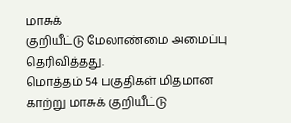மாசுக்
குறியீட்டு மேலாண்மை அமைப்பு தெரிவித்தது.
மொத்தம் 54 பகுதிகள் மிதமான காற்று மாசுக் குறியீட்டு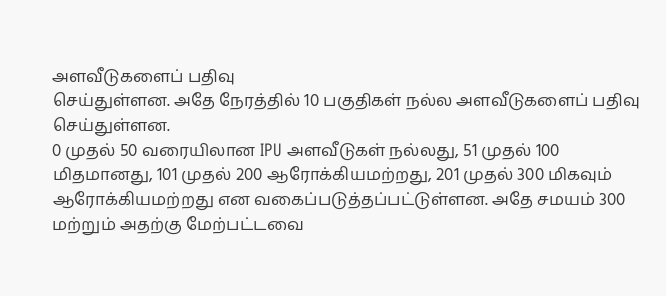அளவீடுகளைப் பதிவு
செய்துள்ளன. அதே நேரத்தில் 10 பகுதிகள் நல்ல அளவீடுகளைப் பதிவு செய்துள்ளன.
0 முதல் 50 வரையிலான IPU அளவீடுகள் நல்லது, 51 முதல் 100
மிதமானது, 101 முதல் 200 ஆரோக்கியமற்றது, 201 முதல் 300 மிகவும்
ஆரோக்கியமற்றது என வகைப்படுத்தப்பட்டுள்ளன. அதே சமயம் 300
மற்றும் அதற்கு மேற்பட்டவை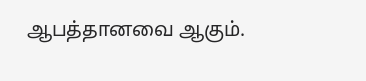ஆபத்தானவை ஆகும்.